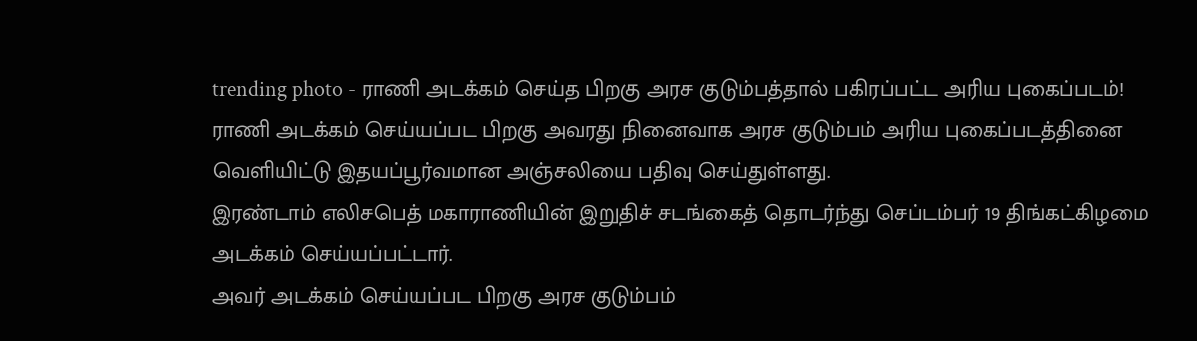trending photo - ராணி அடக்கம் செய்த பிறகு அரச குடும்பத்தால் பகிரப்பட்ட அரிய புகைப்படம்!
ராணி அடக்கம் செய்யப்பட பிறகு அவரது நினைவாக அரச குடும்பம் அரிய புகைப்படத்தினை வெளியிட்டு இதயப்பூர்வமான அஞ்சலியை பதிவு செய்துள்ளது.
இரண்டாம் எலிசபெத் மகாராணியின் இறுதிச் சடங்கைத் தொடர்ந்து செப்டம்பர் 19 திங்கட்கிழமை அடக்கம் செய்யப்பட்டார்.
அவர் அடக்கம் செய்யப்பட பிறகு அரச குடும்பம்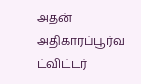அதன் அதிகாரப்பூர்வ ட்விட்டர்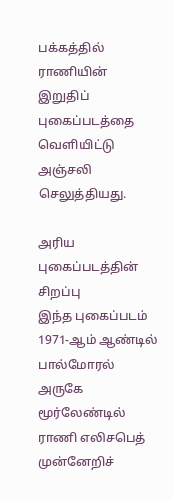பக்கத்தில் ராணியின் இறுதிப் புகைப்படத்தை வெளியிட்டு அஞ்சலி செலுத்தியது.

அரிய புகைப்படத்தின் சிறப்பு
இந்த புகைப்படம் 1971-ஆம் ஆண்டில் பால்மோரல் அருகே மூர்லேண்டில் ராணி எலிசபெத் முன்னேறிச்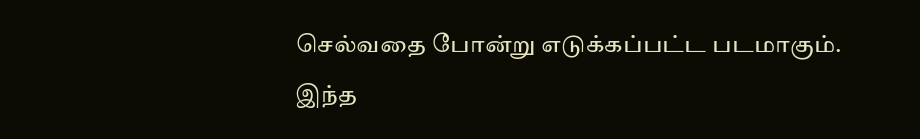செல்வதை போன்று எடுக்கப்பட்ட படமாகும்.
இந்த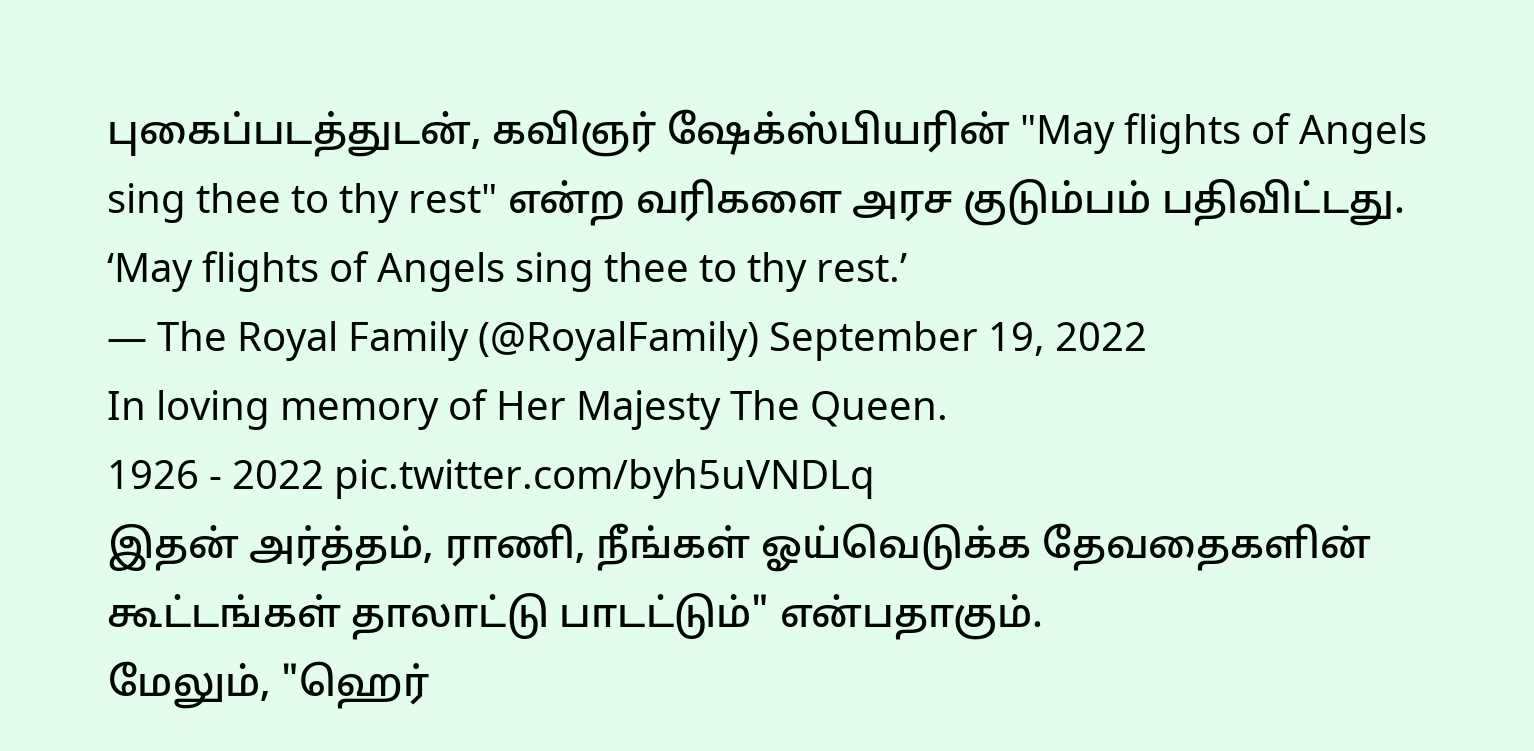புகைப்படத்துடன், கவிஞர் ஷேக்ஸ்பியரின் "May flights of Angels sing thee to thy rest" என்ற வரிகளை அரச குடும்பம் பதிவிட்டது.
‘May flights of Angels sing thee to thy rest.’
— The Royal Family (@RoyalFamily) September 19, 2022
In loving memory of Her Majesty The Queen.
1926 - 2022 pic.twitter.com/byh5uVNDLq
இதன் அர்த்தம், ராணி, நீங்கள் ஓய்வெடுக்க தேவதைகளின் கூட்டங்கள் தாலாட்டு பாடட்டும்" என்பதாகும்.
மேலும், "ஹெர்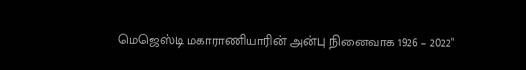மெஜெஸ்டி மகாராணியாரின் அன்பு நினைவாக 1926 – 2022"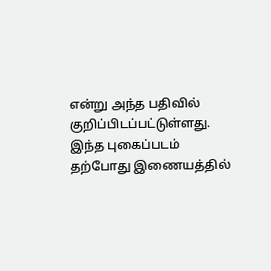என்று அந்த பதிவில் குறிப்பிடப்பட்டுள்ளது.
இந்த புகைப்படம் தற்போது இணையத்தில்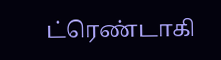ட்ரெண்டாகி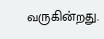வருகின்றது.